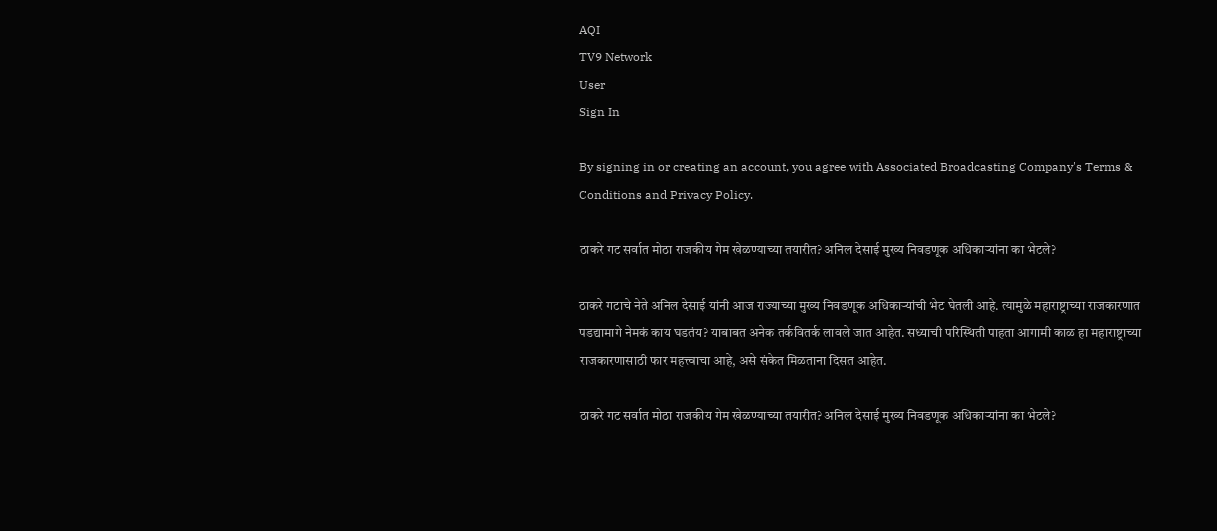AQI
TV9 Network
User
Sign In

By signing in or creating an account, you agree with Associated Broadcasting Company's Terms & Conditions and Privacy Policy.

ठाकरे गट सर्वात मोठा राजकीय गेम खेळण्याच्या तयारीत? अनिल देसाई मुख्य निवडणूक अधिकाऱ्यांना का भेटले?

ठाकरे गटाचे नेते अनिल देसाई यांनी आज राज्याच्या मुख्य निवडणूक अधिकाऱ्यांची भेट घेतली आहे. त्यामुळे महाराष्ट्राच्या राजकारणात पडद्यामागे नेमकं काय घडतंय? याबाबत अनेक तर्कवितर्क लावले जात आहेत. सध्याची परिस्थिती पाहता आगामी काळ हा महाराष्ट्राच्या राजकारणासाठी फार महत्त्वाचा आहे, असे संकेत मिळताना दिसत आहेत.

ठाकरे गट सर्वात मोठा राजकीय गेम खेळण्याच्या तयारीत? अनिल देसाई मुख्य निवडणूक अधिकाऱ्यांना का भेटले?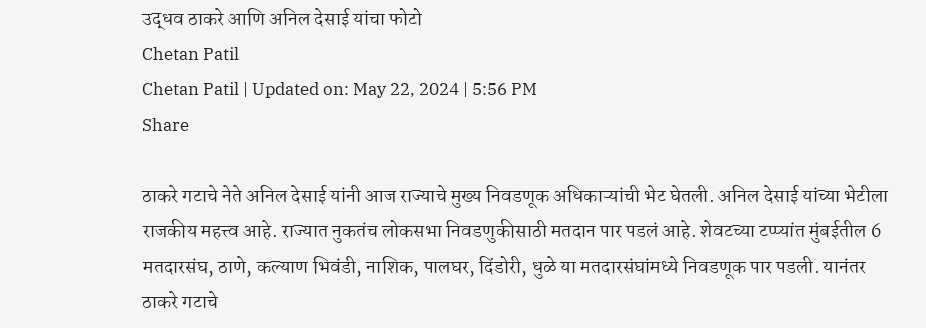उद्धव ठाकरे आणि अनिल देसाई यांचा फोटो
Chetan Patil
Chetan Patil | Updated on: May 22, 2024 | 5:56 PM
Share

ठाकरे गटाचे नेते अनिल देसाई यांनी आज राज्याचे मुख्य निवडणूक अधिकाऱ्यांची भेट घेतली. अनिल देसाई यांच्या भेटीला राजकीय महत्त्व आहे. राज्यात नुकतंच लोकसभा निवडणुकीसाठी मतदान पार पडलं आहे. शेवटच्या टप्प्यांत मुंबईतील 6 मतदारसंघ, ठाणे, कल्याण भिवंडी, नाशिक, पालघर, दिंडोरी, धुळे या मतदारसंघांमध्ये निवडणूक पार पडली. यानंतर ठाकरे गटाचे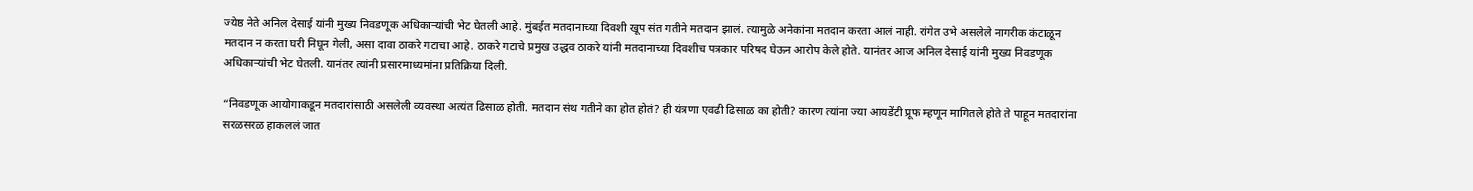ज्येष्ठ नेते अनिल देसाई यांनी मुख्य निवडणूक अधिकाऱ्यांची भेट घेतली आहे. मुंबईत मतदानाच्या दिवशी खूप संत गतीने मतदान झालं. त्यामुळे अनेकांना मतदान करता आलं नाही. रांगेत उभे असलेले नागरीक कंटाळून मतदान न करता घरी निघून गेली, असा दावा ठाकरे गटाचा आहे. ठाकरे गटाचे प्रमुख उद्धव ठाकरे यांनी मतदानाच्या दिवशीच पत्रकार परिषद घेऊन आरोप केले होते. यानंतर आज अनिल देसाई यांनी मुख्य निवडणूक अधिकाऱ्यांची भेट घेतली. यानंतर त्यांनी प्रसारमाध्यमांना प्रतिक्रिया दिली.

“निवडणूक आयोगाकडून मतदारांसाठी असलेली व्यवस्था अत्यंत ढिसाळ होती. मतदान संथ गतीने का होत होतं? ही यंत्रणा एवढी ढिसाळ का होती? कारण त्यांना ज्या आयडेंटी प्रूफ म्हणून मागितले होते ते पाहून मतदारांना सरळसरळ हाकललं जात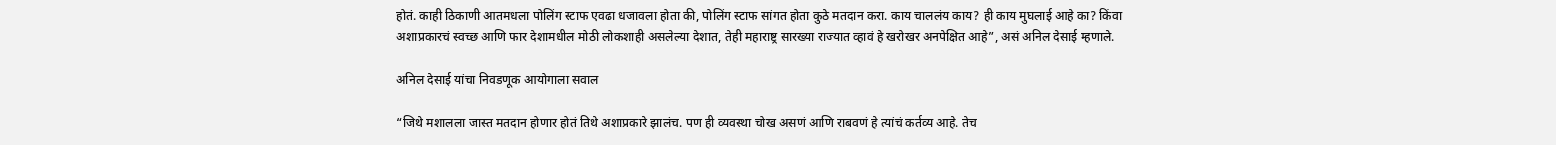होतं. काही ठिकाणी आतमधला पोलिंग स्टाफ एवढा धजावला होता की, पोलिंग स्टाफ सांगत होता कुठे मतदान करा. काय चाललंय काय? ही काय मुघलाई आहे का? किंवा अशाप्रकारचं स्वच्छ आणि फार देशामधील मोठी लोकशाही असलेल्या देशात, तेही महाराष्ट्र सारख्या राज्यात व्हावं हे खरोखर अनपेक्षित आहे”, असं अनिल देसाई म्हणाले.

अनिल देसाई यांचा निवडणूक आयोगाला सवाल

“जिथे मशालला जास्त मतदान होणार होतं तिथे अशाप्रकारे झालंच. पण ही व्यवस्था चोख असणं आणि राबवणं हे त्यांचं कर्तव्य आहे. तेच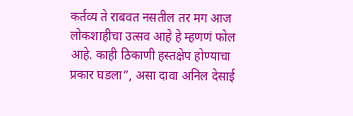कर्तव्य ते राबवत नसतील तर मग आज लोकशाहीचा उत्सव आहे हे म्हणणं फोल आहे. काही ठिकाणी हस्तक्षेप होण्याचा प्रकार घडला”, असा दावा अनिल देसाई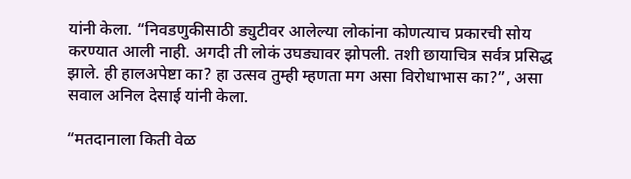यांनी केला. “निवडणुकीसाठी ड्युटीवर आलेल्या लोकांना कोणत्याच प्रकारची सोय करण्यात आली नाही. अगदी ती लोकं उघड्यावर झोपली. तशी छायाचित्र सर्वत्र प्रसिद्ध झाले. ही हालअपेष्टा का? हा उत्सव तुम्ही म्हणता मग असा विरोधाभास का?”, असा सवाल अनिल देसाई यांनी केला.

“मतदानाला किती वेळ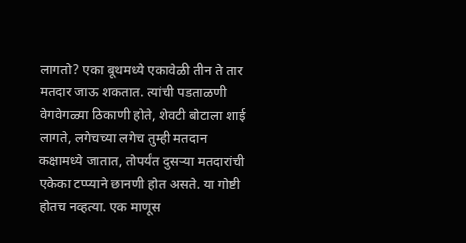लागतो? एका बूथमध्ये एकावेळी तीन ते तार मतदार जाऊ शकतात. त्यांची पडताळणी वेगवेगळ्या ठिकाणी होते, शेवटी बोटाला शाई लागते, लगेचच्या लगेच तुम्ही मतदान कक्षामध्ये जातात, तोपर्यंत दुसऱ्या मतदारांची एकेका टप्प्याने छानणी होत असते. या गोष्टी होतच नव्हत्या. एक माणूस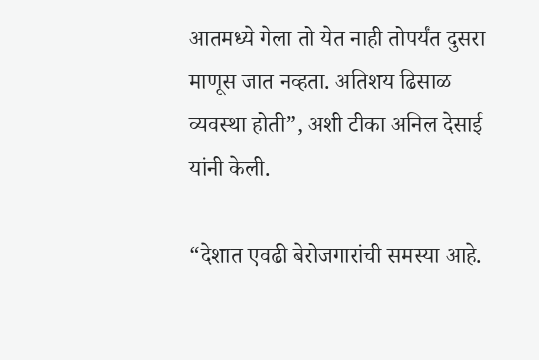आतमध्ये गेला तो येत नाही तोपर्यंत दुसरा माणूस जात नव्हता. अतिशय ढिसाळ व्यवस्था होती”, अशी टीका अनिल देसाई यांनी केली.

“देशात एवढी बेरोजगारांची समस्या आहे.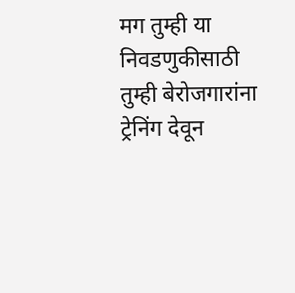मग तुम्ही या निवडणुकीसाठी तुम्ही बेरोजगारांना ट्रेनिंग देवून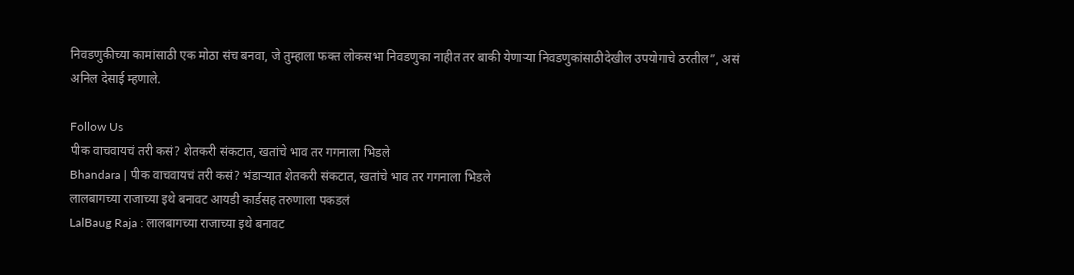निवडणुकीच्या कामांसाठी एक मोठा संच बनवा, जे तुम्हाला फक्त लोकसभा निवडणुका नाहीत तर बाकी येणाऱ्या निवडणुकांसाठीदेखील उपयोगाचे ठरतील”, असं अनिल देसाई म्हणाले.

Follow Us
पीक वाचवायचं तरी कसं? शेतकरी संकटात, खतांचे भाव तर गगनाला भिडले
Bhandara | पीक वाचवायचं तरी कसं? भंडाऱ्यात शेतकरी संकटात, खतांचे भाव तर गगनाला भिडले
लालबागच्या राजाच्या इथे बनावट आयडी कार्डसह तरुणाला पकडलं
LalBaug Raja : लालबागच्या राजाच्या इथे बनावट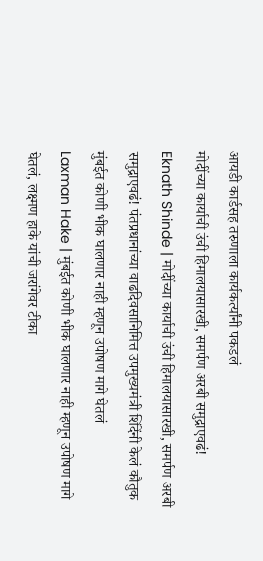आयडी कार्डसह तरुणाला कार्यकर्त्यांनी पकडलं
मोदींच्या कार्याची उंची हिमालयासारखी, समर्पण अरबी समुद्राएवढं!
Eknath Shinde | मोदींच्या कार्याची उंची हिमालयासारखी, समर्पण अरबी समुद्राएवढं! पंतप्रधानांच्या वाढदिवसानिमित्त उपमुख्यमंत्री शिंदेंनी केलं कौतुक
मुंबईत कोणी भीक घालणार नाही म्हणून उपोषण मागे घेतलं
Laxman Hake | मुंबईत कोणी भीक घालणार नाही म्हणून उपोषण मागे घेतलं, लक्ष्मण हाके यांची जरांगेवर टीका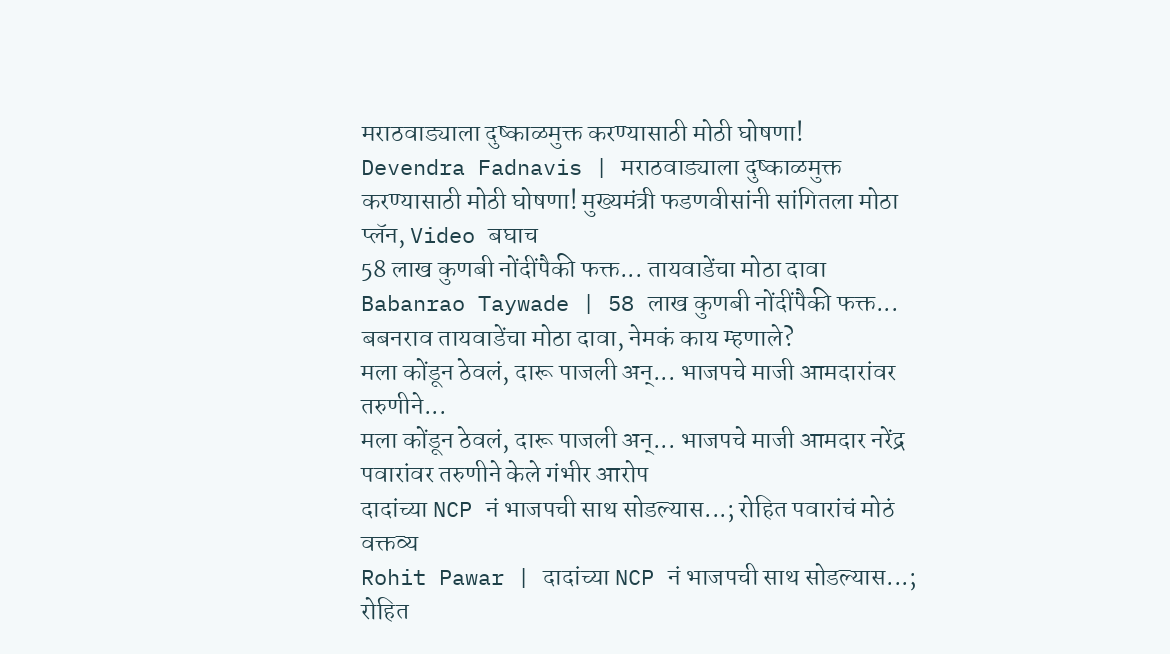मराठवाड्याला दुष्काळमुक्त करण्यासाठी मोठी घोषणा!
Devendra Fadnavis | मराठवाड्याला दुष्काळमुक्त करण्यासाठी मोठी घोषणा! मुख्यमंत्री फडणवीसांनी सांगितला मोठा प्लॅन, Video बघाच
58 लाख कुणबी नोंदींपैकी फक्त... तायवाडेंचा मोठा दावा
Babanrao Taywade | 58 लाख कुणबी नोंदींपैकी फक्त... बबनराव तायवाडेंचा मोठा दावा, नेमकं काय म्हणाले?
मला कोंडून ठेवलं, दारू पाजली अन्... भाजपचे माजी आमदारांवर तरुणीने...
मला कोंडून ठेवलं, दारू पाजली अन्... भाजपचे माजी आमदार नरेंद्र पवारांवर तरुणीने केले गंभीर आरोप
दादांच्या NCP नं भाजपची साथ सोडल्यास...; रोहित पवारांचं मोठं वक्तव्य
Rohit Pawar | दादांच्या NCP नं भाजपची साथ सोडल्यास...; रोहित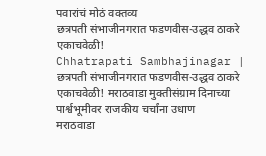पवारांचं मोठं वक्तव्य
छत्रपती संभाजीनगरात फडणवीस-उद्धव ठाकरे एकाचवेळी!
Chhatrapati Sambhajinagar | छत्रपती संभाजीनगरात फडणवीस-उद्धव ठाकरे एकाचवेळी! मराठवाडा मुक्तीसंग्राम दिनाच्या पार्श्वभूमीवर राजकीय चर्चांना उधाण
मराठवाडा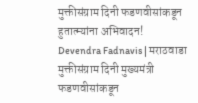मुक्तीसंग्राम दिनी फडणवीसांकडून हुतात्म्यांना अभिवादन!
Devendra Fadnavis | मराठवाडा मुक्तीसंग्राम दिनी मुख्यमंत्री फडणवीसांकडून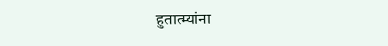हुतात्म्यांना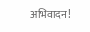अभिवादन!